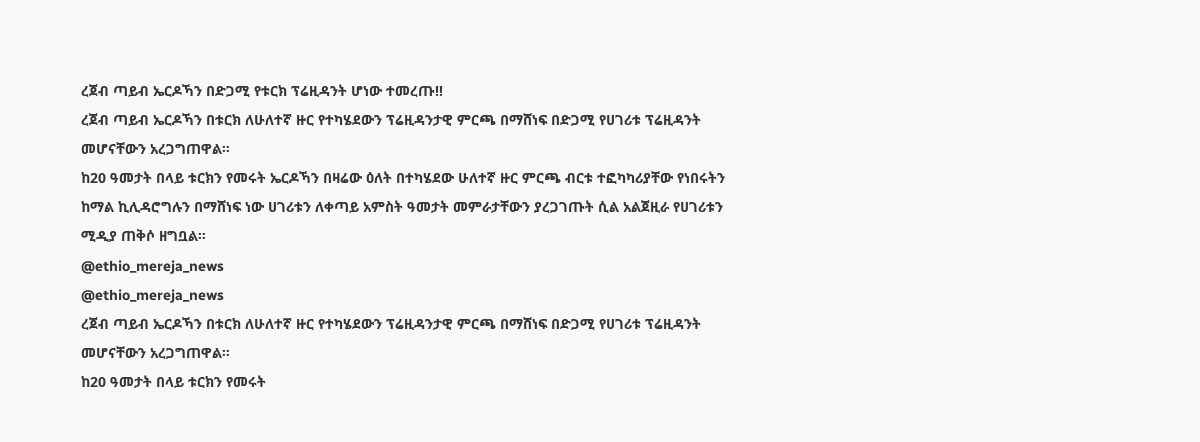ረጀብ ጣይብ ኤርዶኻን በድጋሚ የቱርክ ፕሬዚዳንት ሆነው ተመረጡ!!
ረጀብ ጣይብ ኤርዶኻን በቱርክ ለሁለተኛ ዙር የተካሄደውን ፕሬዚዳንታዊ ምርጫ በማሸነፍ በድጋሚ የሀገሪቱ ፕሬዚዳንት መሆናቸውን አረጋግጠዋል።
ከ20 ዓመታት በላይ ቱርክን የመሩት ኤርዶኻን በዛሬው ዕለት በተካሄደው ሁለተኛ ዙር ምርጫ ብርቱ ተፎካካሪያቸው የነበሩትን ከማል ኪሊዳሮግሉን በማሸነፍ ነው ሀገሪቱን ለቀጣይ አምስት ዓመታት መምራታቸውን ያረጋገጡት ሲል አልጀዚራ የሀገሪቱን ሚዲያ ጠቅሶ ዘግቧል።
@ethio_mereja_news
@ethio_mereja_news
ረጀብ ጣይብ ኤርዶኻን በቱርክ ለሁለተኛ ዙር የተካሄደውን ፕሬዚዳንታዊ ምርጫ በማሸነፍ በድጋሚ የሀገሪቱ ፕሬዚዳንት መሆናቸውን አረጋግጠዋል።
ከ20 ዓመታት በላይ ቱርክን የመሩት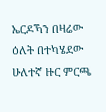ኤርዶኻን በዛሬው ዕለት በተካሄደው ሁለተኛ ዙር ምርጫ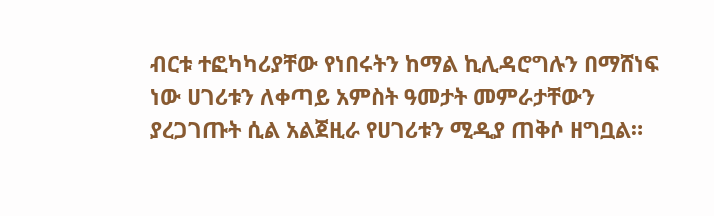ብርቱ ተፎካካሪያቸው የነበሩትን ከማል ኪሊዳሮግሉን በማሸነፍ ነው ሀገሪቱን ለቀጣይ አምስት ዓመታት መምራታቸውን ያረጋገጡት ሲል አልጀዚራ የሀገሪቱን ሚዲያ ጠቅሶ ዘግቧል።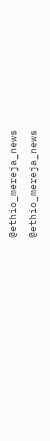@ethio_mereja_news
@ethio_mereja_news